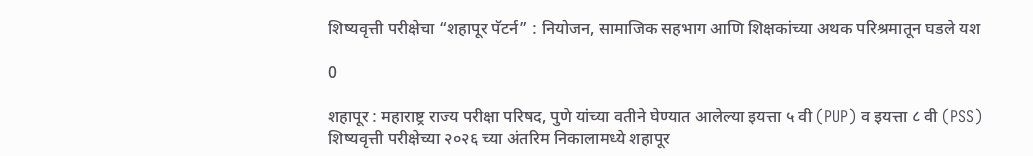शिष्यवृत्ती परीक्षेचा “शहापूर पॅटर्न” : नियोजन, सामाजिक सहभाग आणि शिक्षकांच्या अथक परिश्रमातून घडले यश

0

शहापूर : महाराष्ट्र राज्य परीक्षा परिषद, पुणे यांच्या वतीने घेण्यात आलेल्या इयत्ता ५ वी (PUP) व इयत्ता ८ वी (PSS) शिष्यवृत्ती परीक्षेच्या २०२६ च्या अंतरिम निकालामध्ये शहापूर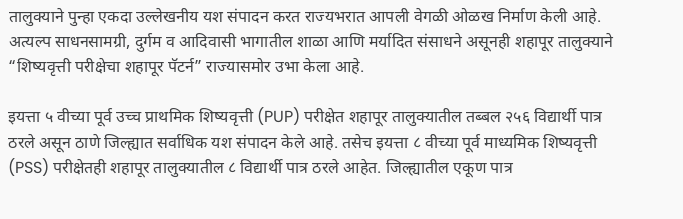तालुक्याने पुन्हा एकदा उल्लेखनीय यश संपादन करत राज्यभरात आपली वेगळी ओळख निर्माण केली आहे. अत्यल्प साधनसामग्री, दुर्गम व आदिवासी भागातील शाळा आणि मर्यादित संसाधने असूनही शहापूर तालुक्याने “शिष्यवृत्ती परीक्षेचा शहापूर पॅटर्न” राज्यासमोर उभा केला आहे.

इयत्ता ५ वीच्या पूर्व उच्च प्राथमिक शिष्यवृत्ती (PUP) परीक्षेत शहापूर तालुक्यातील तब्बल २५६ विद्यार्थी पात्र ठरले असून ठाणे जिल्ह्यात सर्वाधिक यश संपादन केले आहे. तसेच इयत्ता ८ वीच्या पूर्व माध्यमिक शिष्यवृत्ती (PSS) परीक्षेतही शहापूर तालुक्यातील ८ विद्यार्थी पात्र ठरले आहेत. जिल्ह्यातील एकूण पात्र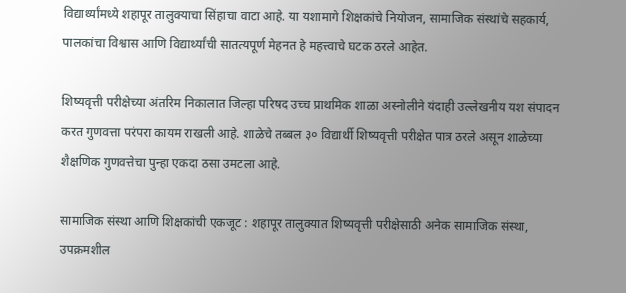विद्यार्थ्यांमध्ये शहापूर तालुक्याचा सिंहाचा वाटा आहे. या यशामागे शिक्षकांचे नियोजन, सामाजिक संस्थांचे सहकार्य, पालकांचा विश्वास आणि विद्यार्थ्यांची सातत्यपूर्ण मेहनत हे महत्त्वाचे घटक ठरले आहेत.

शिष्यवृत्ती परीक्षेच्या अंतरिम निकालात जिल्हा परिषद उच्च प्राथमिक शाळा अस्नोलीने यंदाही उल्लेखनीय यश संपादन करत गुणवत्ता परंपरा कायम राखली आहे. शाळेचे तब्बल ३० विद्यार्थी शिष्यवृत्ती परीक्षेत पात्र ठरले असून शाळेच्या शैक्षणिक गुणवत्तेचा पुन्हा एकदा ठसा उमटला आहे.

सामाजिक संस्था आणि शिक्षकांची एकजूट : शहापूर तालुक्यात शिष्यवृत्ती परीक्षेसाठी अनेक सामाजिक संस्था, उपक्रमशील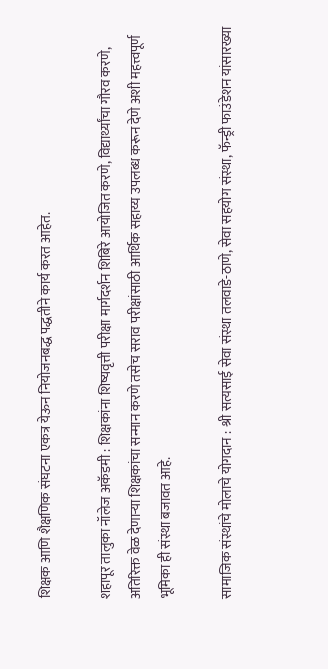शिक्षक आणि शैक्षणिक संघटना एकत्र येऊन नियोजनबद्ध पद्धतीने कार्य करत आहेत.

शहापूर तालुका नॉलेज अकॅडमी : शिक्षकांना शिष्यवृत्ती परीक्षा मार्गदर्शन शिबिरे आयोजित करणे, विद्यार्थ्यांचा गौरव करणे, अतिरिक्त वेळ देणाऱ्या शिक्षकांचा सन्मान करणे तसेच सराव परीक्षांसाठी आर्थिक सहाय्य उपलब्ध करून देणे अशी महत्त्वपूर्ण भूमिका ही संस्था बजावत आहे.

सामाजिक संस्थांचे मोलाचे योगदान : श्री सत्यसाई सेवा संस्था तलवाडे-ठाणे, सेवा सहयोग संस्था, फॅन्ड्री फाउंडेशन यांसारख्या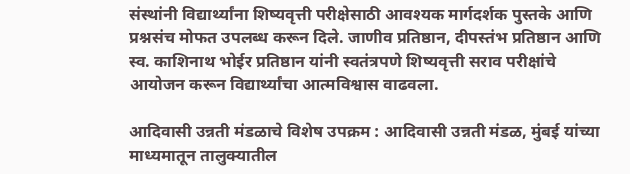संस्थांनी विद्यार्थ्यांना शिष्यवृत्ती परीक्षेसाठी आवश्यक मार्गदर्शक पुस्तके आणि प्रश्नसंच मोफत उपलब्ध करून दिले. जाणीव प्रतिष्ठान, दीपस्तंभ प्रतिष्ठान आणि स्व. काशिनाथ भोईर प्रतिष्ठान यांनी स्वतंत्रपणे शिष्यवृत्ती सराव परीक्षांचे आयोजन करून विद्यार्थ्यांचा आत्मविश्वास वाढवला.

आदिवासी उन्नती मंडळाचे विशेष उपक्रम : आदिवासी उन्नती मंडळ, मुंबई यांच्या माध्यमातून तालुक्यातील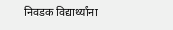निवडक विद्यार्थ्यांना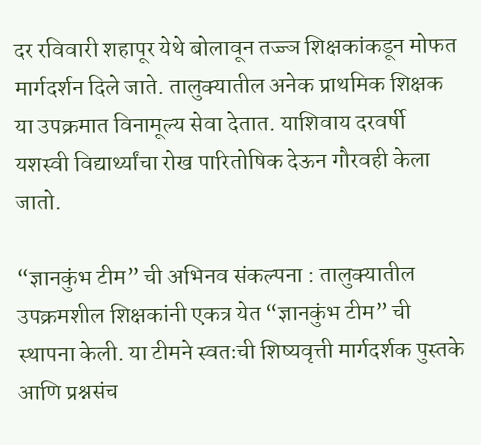दर रविवारी शहापूर येथे बोलावून तज्ज्ञ शिक्षकांकडून मोफत मार्गदर्शन दिले जाते. तालुक्यातील अनेक प्राथमिक शिक्षक या उपक्रमात विनामूल्य सेवा देतात. याशिवाय दरवर्षी यशस्वी विद्यार्थ्यांचा रोख पारितोषिक देऊन गौरवही केला जातो.

“ज्ञानकुंभ टीम” ची अभिनव संकल्पना : तालुक्यातील उपक्रमशील शिक्षकांनी एकत्र येत “ज्ञानकुंभ टीम” ची स्थापना केली. या टीमने स्वतःची शिष्यवृत्ती मार्गदर्शक पुस्तके आणि प्रश्नसंच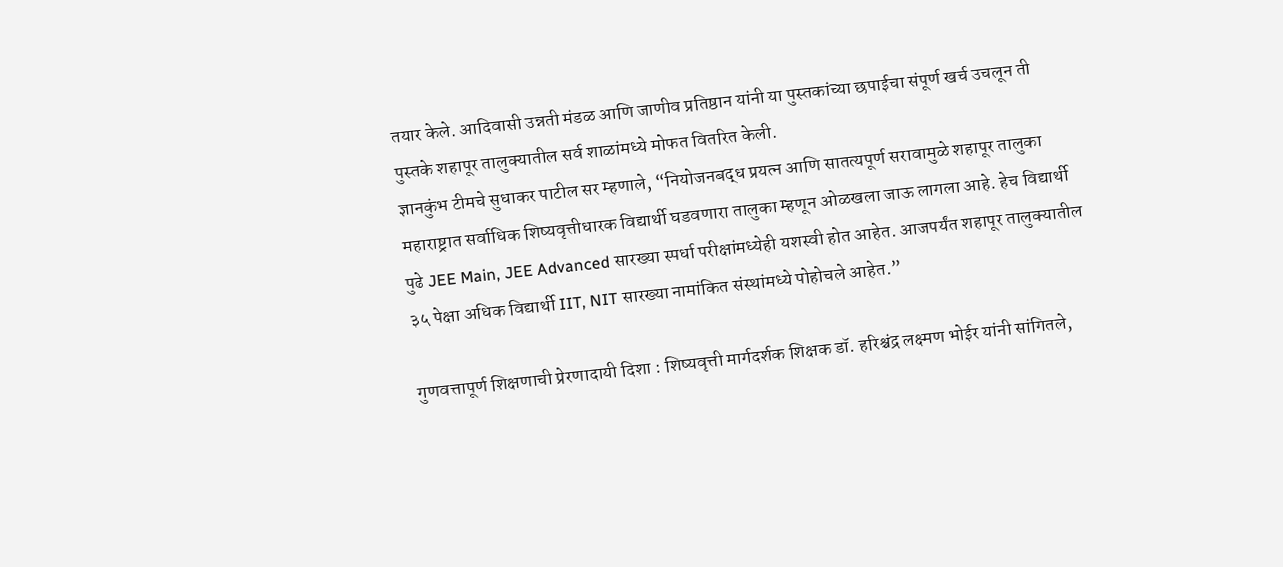तयार केले. आदिवासी उन्नती मंडळ आणि जाणीव प्रतिष्ठान यांनी या पुस्तकांच्या छपाईचा संपूर्ण खर्च उचलून ती पुस्तके शहापूर तालुक्यातील सर्व शाळांमध्ये मोफत वितरित केली.
ज्ञानकुंभ टीमचे सुधाकर पाटील सर म्हणाले, “नियोजनबद्ध प्रयत्न आणि सातत्यपूर्ण सरावामुळे शहापूर तालुका महाराष्ट्रात सर्वाधिक शिष्यवृत्तीधारक विद्यार्थी घडवणारा तालुका म्हणून ओळखला जाऊ लागला आहे. हेच विद्यार्थी पुढे JEE Main, JEE Advanced सारख्या स्पर्धा परीक्षांमध्येही यशस्वी होत आहेत. आजपर्यंत शहापूर तालुक्यातील ३५ पेक्षा अधिक विद्यार्थी IIT, NIT सारख्या नामांकित संस्थांमध्ये पोहोचले आहेत.”

गुणवत्तापूर्ण शिक्षणाची प्रेरणादायी दिशा : शिष्यवृत्ती मार्गदर्शक शिक्षक डॉ. हरिश्चंद्र लक्ष्मण भोईर यांनी सांगितले,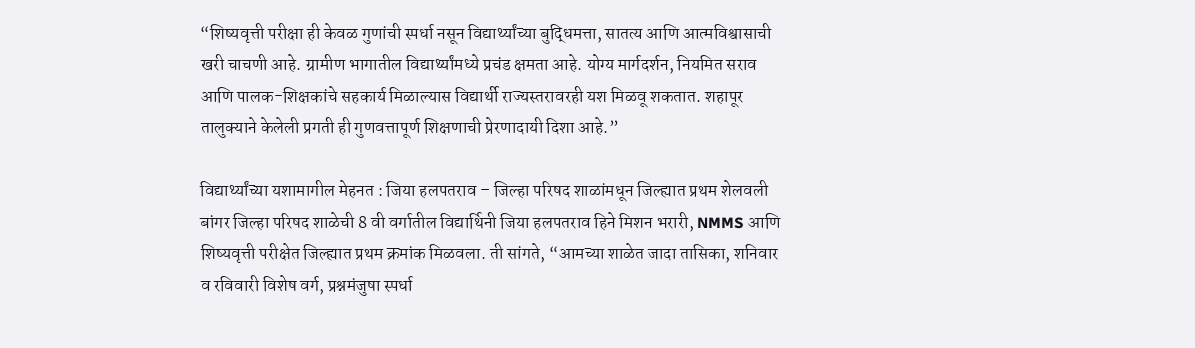“शिष्यवृत्ती परीक्षा ही केवळ गुणांची स्पर्धा नसून विद्यार्थ्यांच्या बुद्धिमत्ता, सातत्य आणि आत्मविश्वासाची खरी चाचणी आहे. ग्रामीण भागातील विद्यार्थ्यांमध्ये प्रचंड क्षमता आहे. योग्य मार्गदर्शन, नियमित सराव आणि पालक-शिक्षकांचे सहकार्य मिळाल्यास विद्यार्थी राज्यस्तरावरही यश मिळवू शकतात. शहापूर तालुक्याने केलेली प्रगती ही गुणवत्तापूर्ण शिक्षणाची प्रेरणादायी दिशा आहे.”

विद्यार्थ्यांच्या यशामागील मेहनत : जिया हलपतराव – जिल्हा परिषद शाळांमधून जिल्ह्यात प्रथम शेलवली बांगर जिल्हा परिषद शाळेची 8 वी वर्गातील विद्यार्थिनी जिया हलपतराव हिने मिशन भरारी, NMMS आणि शिष्यवृत्ती परीक्षेत जिल्ह्यात प्रथम क्रमांक मिळवला. ती सांगते, “आमच्या शाळेत जादा तासिका, शनिवार व रविवारी विशेष वर्ग, प्रश्नमंजुषा स्पर्धा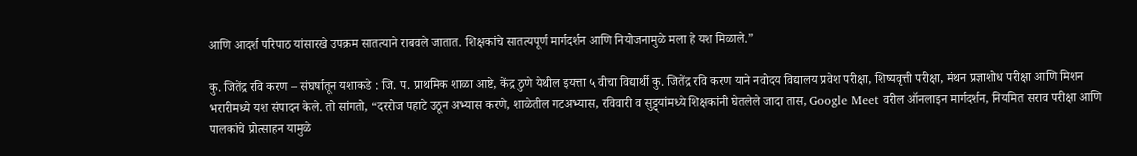आणि आदर्श परिपाठ यांसारखे उपक्रम सातत्याने राबवले जातात. शिक्षकांचे सातत्यपूर्ण मार्गदर्शन आणि नियोजनामुळे मला हे यश मिळाले.”

कु. जितेंद्र रवि करण – संघर्षातून यशाकडे : जि. प. प्राथमिक शाळा आष्टे, केंद्र ठुणे येथील इयत्ता ५ वीचा विद्यार्थी कु. जितेंद्र रवि करण याने नवोदय विद्यालय प्रवेश परीक्षा, शिष्यवृत्ती परीक्षा, मंथन प्रज्ञाशोध परीक्षा आणि मिशन भरारीमध्ये यश संपादन केले. तो सांगतो, “दररोज पहाटे उठून अभ्यास करणे, शाळेतील गटअभ्यास, रविवारी व सुट्ट्यांमध्ये शिक्षकांनी घेतलेले जादा तास, Google Meet वरील ऑनलाइन मार्गदर्शन, नियमित सराव परीक्षा आणि पालकांचे प्रोत्साहन यामुळे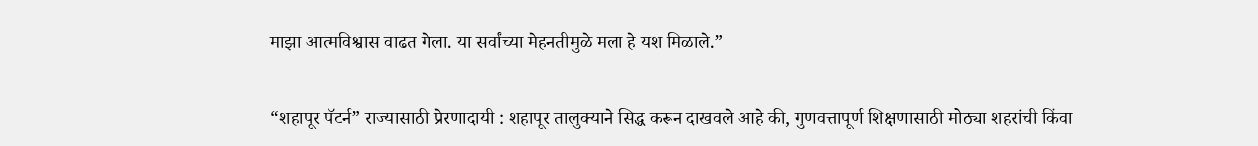माझा आत्मविश्वास वाढत गेला. या सर्वांच्या मेहनतीमुळे मला हे यश मिळाले.”

“शहापूर पॅटर्न” राज्यासाठी प्रेरणादायी : शहापूर तालुक्याने सिद्ध करून दाखवले आहे की, गुणवत्तापूर्ण शिक्षणासाठी मोठ्या शहरांची किंवा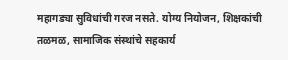महागड्या सुविधांची गरज नसते. योग्य नियोजन, शिक्षकांची तळमळ, सामाजिक संस्थांचे सहकार्य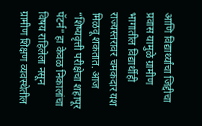आणि विद्यार्थ्यांचा जिद्दीचा प्रवास यामुळे ग्रामीण भागातील विद्यार्थीही राज्यस्तरावर चमकदार यश मिळवू शकतात. आज “शिष्यवृत्ती परीक्षेचा शहापूर पॅटर्न” हा केवळ निकालांचा विषय राहिलेला नसून ग्रामीण शिक्षण व्यवस्थेतील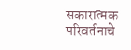सकारात्मक परिवर्तनाचे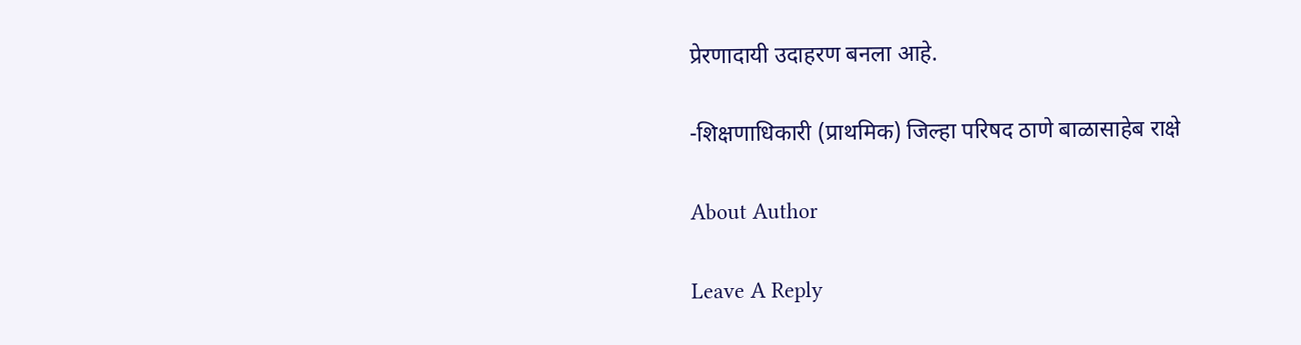प्रेरणादायी उदाहरण बनला आहे.

-शिक्षणाधिकारी (प्राथमिक) जिल्हा परिषद ठाणे बाळासाहेब राक्षे

About Author

Leave A Reply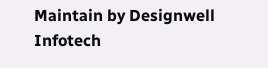Maintain by Designwell Infotech